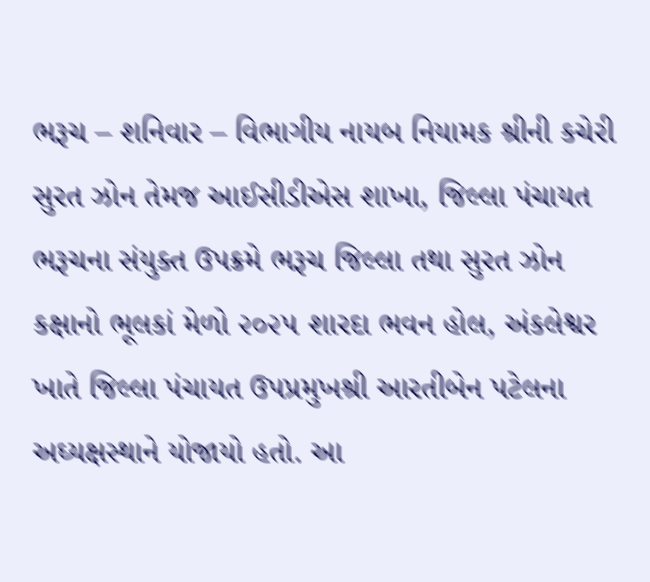ભરૂચ – શનિવાર – વિભાગીય નાયબ નિયામક શ્રીની કચેરી સુરત ઝોન તેમજ આઈસીડીએસ શાખા, જિલ્લા પંચાયત ભરૂચના સંયુક્ત ઉપક્રમે ભરૂચ જિલ્લા તથા સુરત ઝોન કક્ષાનો ભૂલકાં મેળો ૨૦૨૫ શારદા ભવન હોલ, અંકલેશ્વર ખાતે જિલ્લા પંચાયત ઉપપ્રમુખશ્રી આરતીબેન પટેલના અઘ્યક્ષસ્થાને યોજાયો હતો. આ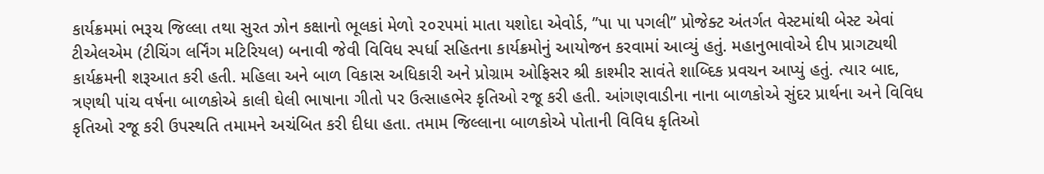કાર્યક્રમમાં ભરૂચ જિલ્લા તથા સુરત ઝોન કક્ષાનો ભૂલકાં મેળો ૨૦૨૫માં માતા યશોદા એવોર્ડ, ’’પા પા પગલી’’ પ્રોજેક્ટ અંતર્ગત વેસ્ટમાંથી બેસ્ટ એવાં ટીએલએમ (ટીચિંગ લર્નિંગ મટિરિયલ) બનાવી જેવી વિવિધ સ્પર્ધા સહિતના કાર્યક્રમોનું આયોજન કરવામાં આવ્યું હતું. મહાનુભાવોએ દીપ પ્રાગટ્યથી કાર્યક્રમની શરૂઆત કરી હતી. મહિલા અને બાળ વિકાસ અધિકારી અને પ્રોગ્રામ ઓફિસર શ્રી કાશ્મીર સાવંતે શાબ્દિક પ્રવચન આપ્યું હતું. ત્યાર બાદ, ત્રણથી પાંચ વર્ષના બાળકોએ કાલી ઘેલી ભાષાના ગીતો પર ઉત્સાહભેર કૃતિઓ રજૂ કરી હતી. આંગણવાડીના નાના બાળકોએ સુંદર પ્રાર્થના અને વિવિધ કૃતિઓ રજૂ કરી ઉપસ્થતિ તમામને અચંબિત કરી દીધા હતા. તમામ જિલ્લાના બાળકોએ પોતાની વિવિધ કૃતિઓ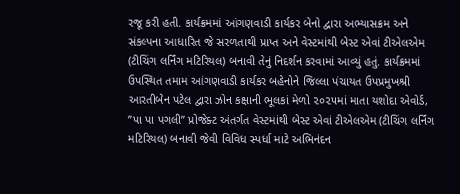રજૂ કરી હતી. કાર્યક્રમમાં આંગણવાડી કાર્યકર બેનો દ્વારા અભ્યાસક્રમ અને સંકલ્પના આધારિત જે સરળતાથી પ્રાપ્ત અને વેસ્ટમાંથી બેસ્ટ એવાં ટીએલએમ (ટીચિંગ લર્નિંગ મટિરિયલ) બનાવી તેનું નિદર્શન કરવામાં આવ્યું હતું. કાર્યક્રમમાં ઉપસ્થિત તમામ આંગણવાડી કાર્યકર બહેનોને જિલ્લા પંચાયત ઉપપ્રમુખશ્રી આરતીબેન પટેલ દ્વારા ઝોન કક્ષાની ભૂલકાં મેળો ૨૦૨૫માં માતા યશોદા એવોર્ડ, ’’પા પા પગલી’’ પ્રોજેક્ટ અંતર્ગત વેસ્ટમાંથી બેસ્ટ એવાં ટીએલએમ (ટીચિંગ લર્નિંગ મટિરિયલ) બનાવી જેવી વિવિધ સ્પર્ધા માટે અભિનંદન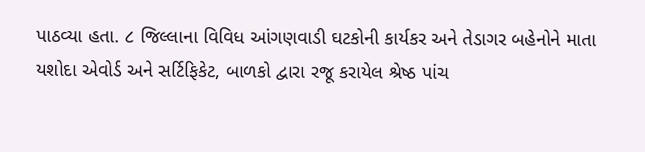પાઠવ્યા હતા. ૮ જિલ્લાના વિવિધ આંગણવાડી ઘટકોની કાર્યકર અને તેડાગર બહેનોને માતા યશોદા એવોર્ડ અને સર્ટિફિકેટ, બાળકો દ્વારા રજૂ કરાયેલ શ્રેષ્ઠ પાંચ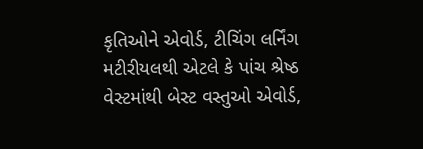કૃતિઓને એવોર્ડ, ટીચિંગ લર્નિંગ મટીરીયલથી એટલે કે પાંચ શ્રેષ્ઠ વેસ્ટમાંથી બેસ્ટ વસ્તુઓ એવોર્ડ,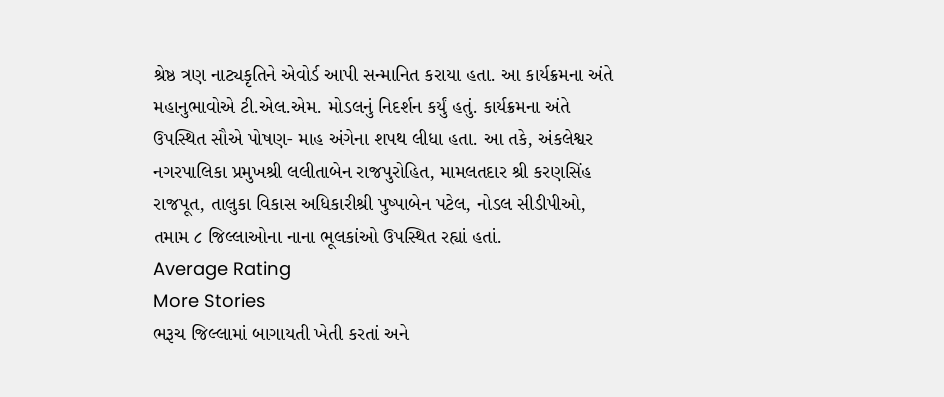શ્રેષ્ઠ ત્રણ નાટ્યકૃતિને એવોર્ડ આપી સન્માનિત કરાયા હતા. આ કાર્યક્રમના અંતે મહાનુભાવોએ ટી.એલ.એમ. મોડલનું નિદર્શન કર્યું હતું. કાર્યક્રમના અંતે ઉપસ્થિત સૌએ પોષણ- માહ અંગેના શપથ લીધા હતા. આ તકે, અંકલેશ્વર નગરપાલિકા પ્રમુખશ્રી લલીતાબેન રાજપુરોહિત, મામલતદાર શ્રી કરણસિંહ રાજપૂત, તાલુકા વિકાસ અધિકારીશ્રી પુષ્પાબેન પટેલ, નોડલ સીડીપીઓ, તમામ ૮ જિલ્લાઓના નાના ભૂલકાંઓ ઉપસ્થિત રહ્યાં હતાં.
Average Rating
More Stories
ભરૂચ જિલ્લામાં બાગાયતી ખેતી કરતાં અને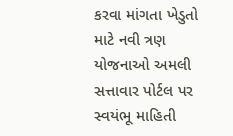કરવા માંગતા ખેડુતો માટે નવી ત્રણ યોજનાઓ અમલી
સત્તાવાર પોર્ટલ પર સ્વયંભૂ માહિતી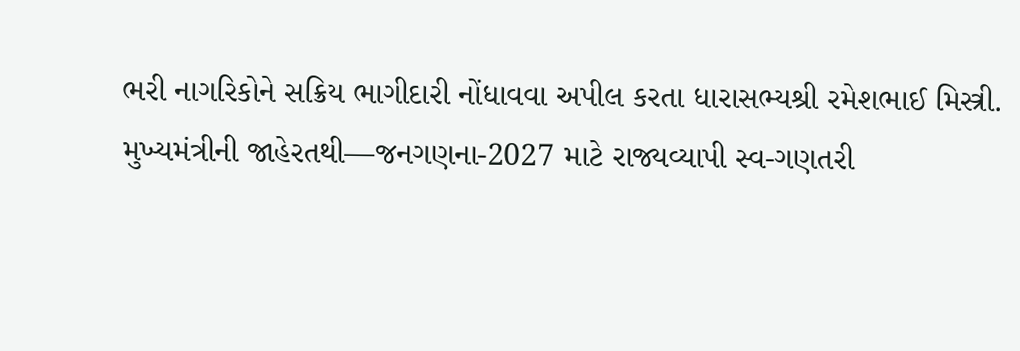ભરી નાગરિકોને સક્રિય ભાગીદારી નોંધાવવા અપીલ કરતા ધારાસભ્યશ્રી રમેશભાઈ મિસ્ત્રી.
મુખ્યમંત્રીની જાહેરતથી—જનગણના-2027 માટે રાજ્યવ્યાપી સ્વ-ગણતરી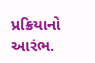પ્રક્રિયાનો આરંભ.